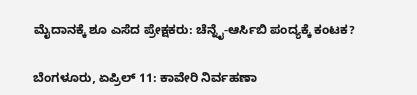ಮೈದಾನಕ್ಕೆ ಶೂ ಎಸೆದ ಪ್ರೇಕ್ಷಕರು: ಚೆನ್ನೈ-ಆರ್ಸಿಬಿ ಪಂದ್ಯಕ್ಕೆ ಕಂಟಕ?

ಬೆಂಗಳೂರು, ಏಪ್ರಿಲ್ 11: ಕಾವೇರಿ ನಿರ್ವಹಣಾ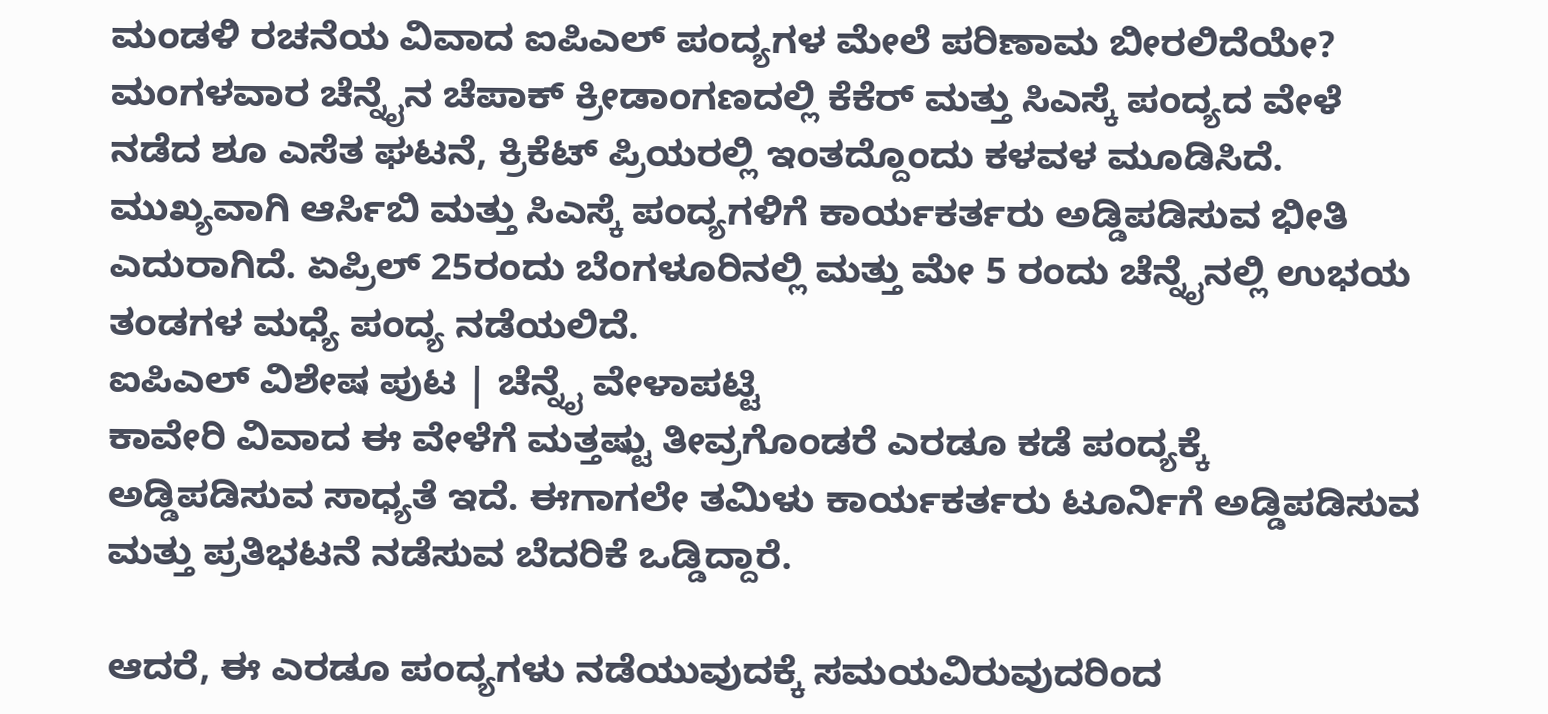ಮಂಡಳಿ ರಚನೆಯ ವಿವಾದ ಐಪಿಎಲ್ ಪಂದ್ಯಗಳ ಮೇಲೆ ಪರಿಣಾಮ ಬೀರಲಿದೆಯೇ?
ಮಂಗಳವಾರ ಚೆನ್ನೈನ ಚೆಪಾಕ್ ಕ್ರೀಡಾಂಗಣದಲ್ಲಿ ಕೆಕೆರ್ ಮತ್ತು ಸಿಎಸ್ಕೆ ಪಂದ್ಯದ ವೇಳೆ ನಡೆದ ಶೂ ಎಸೆತ ಘಟನೆ, ಕ್ರಿಕೆಟ್ ಪ್ರಿಯರಲ್ಲಿ ಇಂತದ್ದೊಂದು ಕಳವಳ ಮೂಡಿಸಿದೆ.
ಮುಖ್ಯವಾಗಿ ಆರ್ಸಿಬಿ ಮತ್ತು ಸಿಎಸ್ಕೆ ಪಂದ್ಯಗಳಿಗೆ ಕಾರ್ಯಕರ್ತರು ಅಡ್ಡಿಪಡಿಸುವ ಭೀತಿ ಎದುರಾಗಿದೆ. ಏಪ್ರಿಲ್ 25ರಂದು ಬೆಂಗಳೂರಿನಲ್ಲಿ ಮತ್ತು ಮೇ 5 ರಂದು ಚೆನ್ನೈನಲ್ಲಿ ಉಭಯ ತಂಡಗಳ ಮಧ್ಯೆ ಪಂದ್ಯ ನಡೆಯಲಿದೆ.
ಐಪಿಎಲ್ ವಿಶೇಷ ಪುಟ | ಚೆನ್ನೈ ವೇಳಾಪಟ್ಟಿ
ಕಾವೇರಿ ವಿವಾದ ಈ ವೇಳೆಗೆ ಮತ್ತಷ್ಟು ತೀವ್ರಗೊಂಡರೆ ಎರಡೂ ಕಡೆ ಪಂದ್ಯಕ್ಕೆ ಅಡ್ಡಿಪಡಿಸುವ ಸಾಧ್ಯತೆ ಇದೆ. ಈಗಾಗಲೇ ತಮಿಳು ಕಾರ್ಯಕರ್ತರು ಟೂರ್ನಿಗೆ ಅಡ್ಡಿಪಡಿಸುವ ಮತ್ತು ಪ್ರತಿಭಟನೆ ನಡೆಸುವ ಬೆದರಿಕೆ ಒಡ್ಡಿದ್ದಾರೆ.

ಆದರೆ, ಈ ಎರಡೂ ಪಂದ್ಯಗಳು ನಡೆಯುವುದಕ್ಕೆ ಸಮಯವಿರುವುದರಿಂದ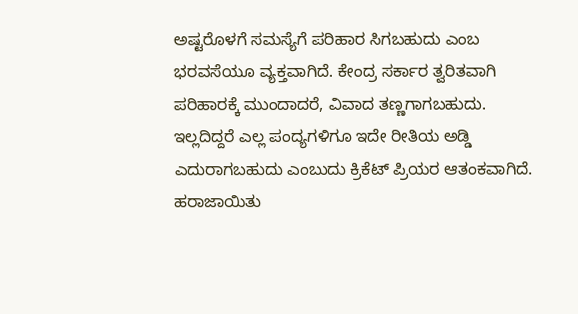ಅಷ್ಟರೊಳಗೆ ಸಮಸ್ಯೆಗೆ ಪರಿಹಾರ ಸಿಗಬಹುದು ಎಂಬ ಭರವಸೆಯೂ ವ್ಯಕ್ತವಾಗಿದೆ. ಕೇಂದ್ರ ಸರ್ಕಾರ ತ್ವರಿತವಾಗಿ ಪರಿಹಾರಕ್ಕೆ ಮುಂದಾದರೆ, ವಿವಾದ ತಣ್ಣಗಾಗಬಹುದು. ಇಲ್ಲದಿದ್ದರೆ ಎಲ್ಲ ಪಂದ್ಯಗಳಿಗೂ ಇದೇ ರೀತಿಯ ಅಡ್ಡಿ ಎದುರಾಗಬಹುದು ಎಂಬುದು ಕ್ರಿಕೆಟ್ ಪ್ರಿಯರ ಆತಂಕವಾಗಿದೆ.
ಹರಾಜಾಯಿತು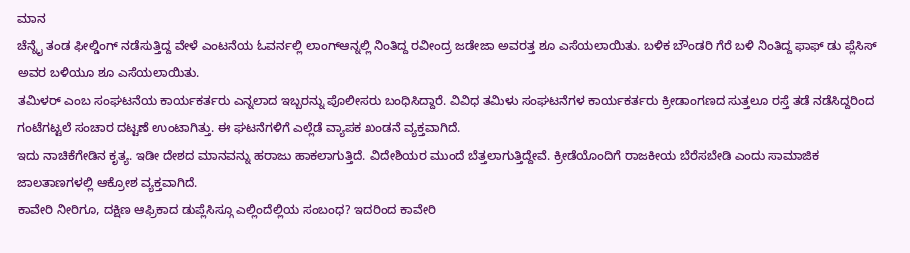ಮಾನ
ಚೆನ್ನೈ ತಂಡ ಫೀಲ್ಡಿಂಗ್ ನಡೆಸುತ್ತಿದ್ದ ವೇಳೆ ಎಂಟನೆಯ ಓವರ್ನಲ್ಲಿ ಲಾಂಗ್ಆನ್ನಲ್ಲಿ ನಿಂತಿದ್ದ ರವೀಂದ್ರ ಜಡೇಜಾ ಅವರತ್ತ ಶೂ ಎಸೆಯಲಾಯಿತು. ಬಳಿಕ ಬೌಂಡರಿ ಗೆರೆ ಬಳಿ ನಿಂತಿದ್ದ ಫಾಫ್ ಡು ಪ್ಲೆಸಿಸ್ ಅವರ ಬಳಿಯೂ ಶೂ ಎಸೆಯಲಾಯಿತು.
ತಮಿಳರ್ ಎಂಬ ಸಂಘಟನೆಯ ಕಾರ್ಯಕರ್ತರು ಎನ್ನಲಾದ ಇಬ್ಬರನ್ನು ಪೊಲೀಸರು ಬಂಧಿಸಿದ್ದಾರೆ. ವಿವಿಧ ತಮಿಳು ಸಂಘಟನೆಗಳ ಕಾರ್ಯಕರ್ತರು ಕ್ರೀಡಾಂಗಣದ ಸುತ್ತಲೂ ರಸ್ತೆ ತಡೆ ನಡೆಸಿದ್ದರಿಂದ ಗಂಟೆಗಟ್ಟಲೆ ಸಂಚಾರ ದಟ್ಟಣೆ ಉಂಟಾಗಿತ್ತು. ಈ ಘಟನೆಗಳಿಗೆ ಎಲ್ಲೆಡೆ ವ್ಯಾಪಕ ಖಂಡನೆ ವ್ಯಕ್ತವಾಗಿದೆ.
ಇದು ನಾಚಿಕೆಗೇಡಿನ ಕೃತ್ಯ. ಇಡೀ ದೇಶದ ಮಾನವನ್ನು ಹರಾಜು ಹಾಕಲಾಗುತ್ತಿದೆ. ವಿದೇಶಿಯರ ಮುಂದೆ ಬೆತ್ತಲಾಗುತ್ತಿದ್ದೇವೆ. ಕ್ರೀಡೆಯೊಂದಿಗೆ ರಾಜಕೀಯ ಬೆರೆಸಬೇಡಿ ಎಂದು ಸಾಮಾಜಿಕ ಜಾಲತಾಣಗಳಲ್ಲಿ ಆಕ್ರೋಶ ವ್ಯಕ್ತವಾಗಿದೆ.
ಕಾವೇರಿ ನೀರಿಗೂ, ದಕ್ಷಿಣ ಆಫ್ರಿಕಾದ ಡುಪ್ಲೆಸಿಸ್ಗೂ ಎಲ್ಲಿಂದೆಲ್ಲಿಯ ಸಂಬಂಧ? ಇದರಿಂದ ಕಾವೇರಿ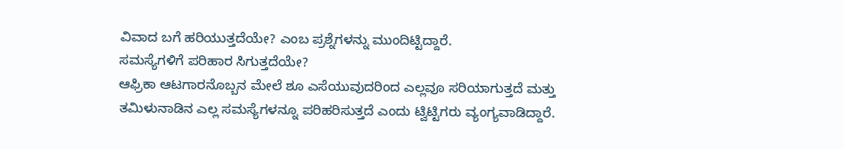ವಿವಾದ ಬಗೆ ಹರಿಯುತ್ತದೆಯೇ? ಎಂಬ ಪ್ರಶ್ನೆಗಳನ್ನು ಮುಂದಿಟ್ಟಿದ್ದಾರೆ.
ಸಮಸ್ಯೆಗಳಿಗೆ ಪರಿಹಾರ ಸಿಗುತ್ತದೆಯೇ?
ಆಫ್ರಿಕಾ ಆಟಗಾರನೊಬ್ಬನ ಮೇಲೆ ಶೂ ಎಸೆಯುವುದರಿಂದ ಎಲ್ಲವೂ ಸರಿಯಾಗುತ್ತದೆ ಮತ್ತು ತಮಿಳುನಾಡಿನ ಎಲ್ಲ ಸಮಸ್ಯೆಗಳನ್ನೂ ಪರಿಹರಿಸುತ್ತದೆ ಎಂದು ಟ್ವಿಟ್ಟಿಗರು ವ್ಯಂಗ್ಯವಾಡಿದ್ದಾರೆ.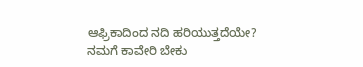ಆಫ್ರಿಕಾದಿಂದ ನದಿ ಹರಿಯುತ್ತದೆಯೇ?
ನಮಗೆ ಕಾವೇರಿ ಬೇಕು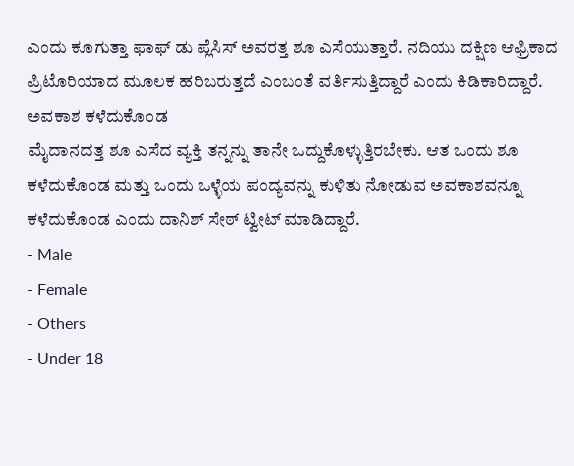ಎಂದು ಕೂಗುತ್ತಾ ಫಾಫ್ ಡು ಪ್ಲೆಸಿಸ್ ಅವರತ್ತ ಶೂ ಎಸೆಯುತ್ತಾರೆ. ನದಿಯು ದಕ್ಷಿಣ ಆಫ್ರಿಕಾದ ಪ್ರಿಟೊರಿಯಾದ ಮೂಲಕ ಹರಿಬರುತ್ತದೆ ಎಂಬಂತೆ ವರ್ತಿಸುತ್ತಿದ್ದಾರೆ ಎಂದು ಕಿಡಿಕಾರಿದ್ದಾರೆ.
ಅವಕಾಶ ಕಳೆದುಕೊಂಡ
ಮೈದಾನದತ್ತ ಶೂ ಎಸೆದ ವ್ಯಕ್ತಿ ತನ್ನನ್ನು ತಾನೇ ಒದ್ದುಕೊಳ್ಳುತ್ತಿರಬೇಕು. ಆತ ಒಂದು ಶೂ ಕಳೆದುಕೊಂಡ ಮತ್ತು ಒಂದು ಒಳ್ಳೆಯ ಪಂದ್ಯವನ್ನು ಕುಳಿತು ನೋಡುವ ಅವಕಾಶವನ್ನೂ ಕಳೆದುಕೊಂಡ ಎಂದು ದಾನಿಶ್ ಸೇಠ್ ಟ್ವೀಟ್ ಮಾಡಿದ್ದಾರೆ.
- Male
- Female
- Others
- Under 18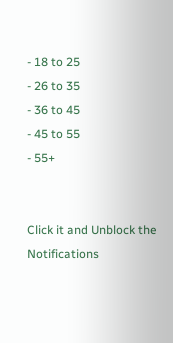- 18 to 25
- 26 to 35
- 36 to 45
- 45 to 55
- 55+


Click it and Unblock the Notifications